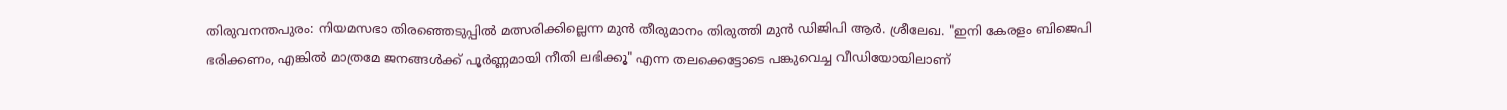തിരുവനന്തപുരം: നിയമസഭാ തിരഞ്ഞെടുപ്പിൽ മത്സരിക്കില്ലെന്ന മുൻ തീരുമാനം തിരുത്തി മുൻ ഡിജിപി ആർ. ശ്രീലേഖ. "ഇനി കേരളം ബിജെപി ഭരിക്കണം, എങ്കിൽ മാത്രമേ ജനങ്ങൾക്ക് പൂർണ്ണമായി നീതി ലഭിക്കൂ" എന്ന തലക്കെട്ടോടെ പങ്കുവെച്ച വീഡിയോയിലാണ്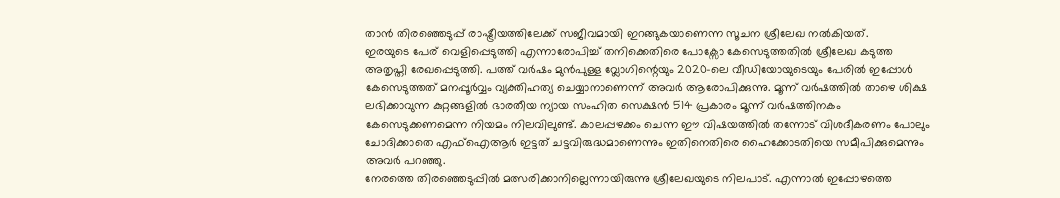താൻ തിരഞ്ഞെടുപ്പ് രാഷ്ട്രീയത്തിലേക്ക് സജീവമായി ഇറങ്ങുകയാണെന്ന സൂചന ശ്രീലേഖ നൽകിയത്.
ഇരയുടെ പേര് വെളിപ്പെടുത്തി എന്നാരോപിച്ച് തനിക്കെതിരെ പോക്സോ കേസെടുത്തതിൽ ശ്രീലേഖ കടുത്ത അതൃപ്തി രേഖപ്പെടുത്തി. പത്ത് വർഷം മുൻപുള്ള വ്ലോഗിന്റെയും 2020-ലെ വീഡിയോയുടെയും പേരിൽ ഇപ്പോൾ കേസെടുത്തത് മനപ്പൂർവ്വം വ്യക്തിഹത്യ ചെയ്യാനാണെന്ന് അവർ ആരോപിക്കുന്നു. മൂന്ന് വർഷത്തിൽ താഴെ ശിക്ഷ ലഭിക്കാവുന്ന കുറ്റങ്ങളിൽ ഭാരതീയ ന്യായ സംഹിത സെക്ഷൻ 514 പ്രകാരം മൂന്ന് വർഷത്തിനകം കേസെടുക്കണമെന്ന നിയമം നിലവിലുണ്ട്. കാലപ്പഴക്കം ചെന്ന ഈ വിഷയത്തിൽ തന്നോട് വിശദീകരണം പോലും ചോദിക്കാതെ എഫ്ഐആർ ഇട്ടത് ചട്ടവിരുദ്ധമാണെന്നും ഇതിനെതിരെ ഹൈക്കോടതിയെ സമീപിക്കുമെന്നും അവർ പറഞ്ഞു.
നേരത്തെ തിരഞ്ഞെടുപ്പിൽ മത്സരിക്കാനില്ലെന്നായിരുന്നു ശ്രീലേഖയുടെ നിലപാട്. എന്നാൽ ഇപ്പോഴത്തെ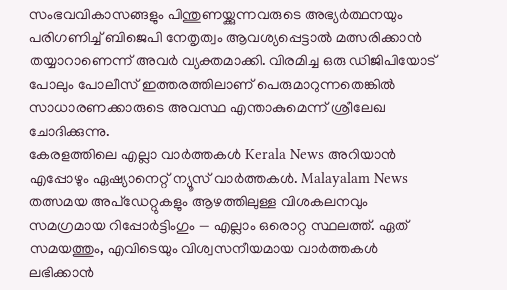സംഭവവികാസങ്ങളും പിന്തുണയ്ക്കുന്നവരുടെ അഭ്യർത്ഥനയും പരിഗണിച്ച് ബിജെപി നേതൃത്വം ആവശ്യപ്പെട്ടാൽ മത്സരിക്കാൻ തയ്യാറാണെന്ന് അവർ വ്യക്തമാക്കി. വിരമിച്ച ഒരു ഡിജിപിയോട് പോലും പോലീസ് ഇത്തരത്തിലാണ് പെരുമാറുന്നതെങ്കിൽ സാധാരണക്കാരുടെ അവസ്ഥ എന്താകുമെന്ന് ശ്രീലേഖ ചോദിക്കുന്നു.
കേരളത്തിലെ എല്ലാ വാർത്തകൾ Kerala News അറിയാൻ എപ്പോഴും ഏഷ്യാനെറ്റ് ന്യൂസ് വാർത്തകൾ. Malayalam News തത്സമയ അപ്ഡേറ്റുകളും ആഴത്തിലുള്ള വിശകലനവും സമഗ്രമായ റിപ്പോർട്ടിംഗും — എല്ലാം ഒരൊറ്റ സ്ഥലത്ത്. ഏത് സമയത്തും, എവിടെയും വിശ്വസനീയമായ വാർത്തകൾ ലഭിക്കാൻ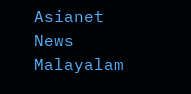Asianet News Malayalam